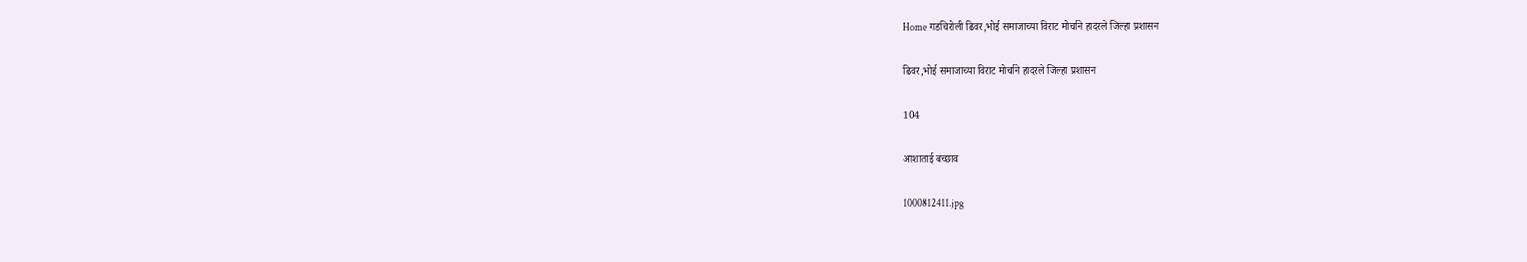Home गडचिरोली ढिवर,भोई समाजाच्या विराट मोर्चाने हादरले जिल्हा प्रशासन

ढिवर,भोई समाजाच्या विराट मोर्चाने हादरले जिल्हा प्रशासन

104

आशाताई बच्छाव

1000812411.jpg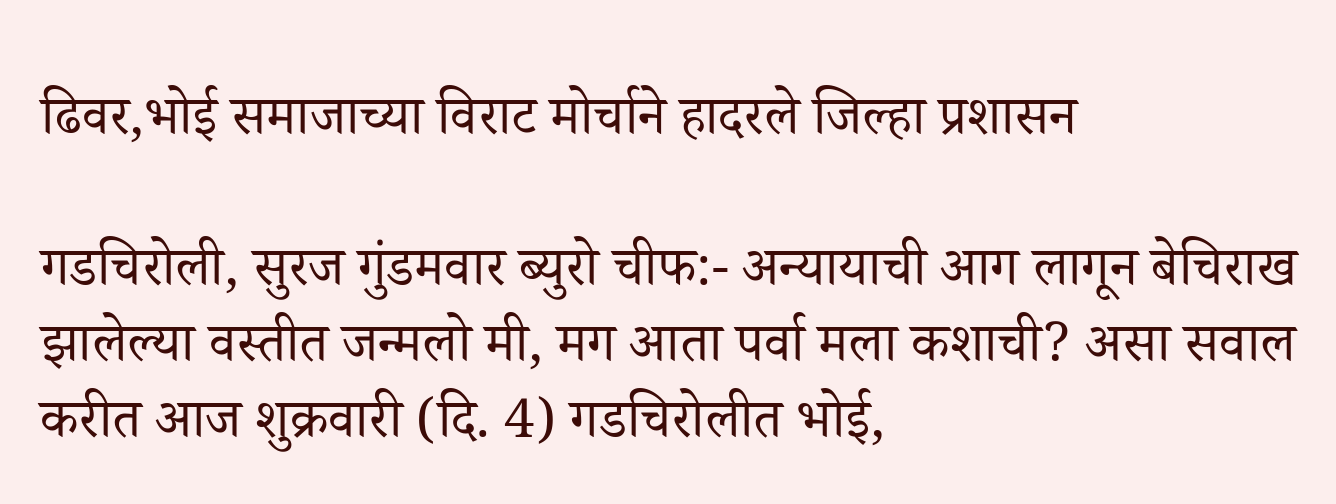ढिवर,भोई समाजाच्या विराट मोर्चाने हादरले जिल्हा प्रशासन

गडचिरोली, सुरज गुंडमवार ब्युरो चीफ:- अन्यायाची आग लागून बेचिराख झालेल्या वस्तीत जन्मलो मी, मग आता पर्वा मला कशाची? असा सवाल करीत आज शुक्रवारी (दि. 4) गडचिरोलीत भोई,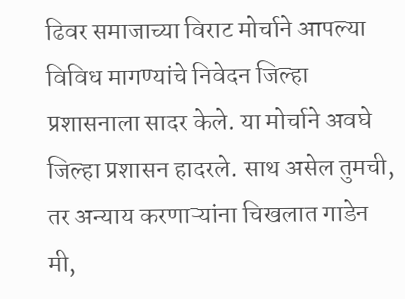ढिवर समाजाच्या विराट मोर्चाने आपल्या विविध मागण्यांचे निवेदन जिल्हा प्रशासनाला सादर केले. या मोर्चाने अवघे जिल्हा प्रशासन हादरले. साथ असेल तुमची, तर अन्याय करणाऱ्यांना चिखलात गाडेन मी,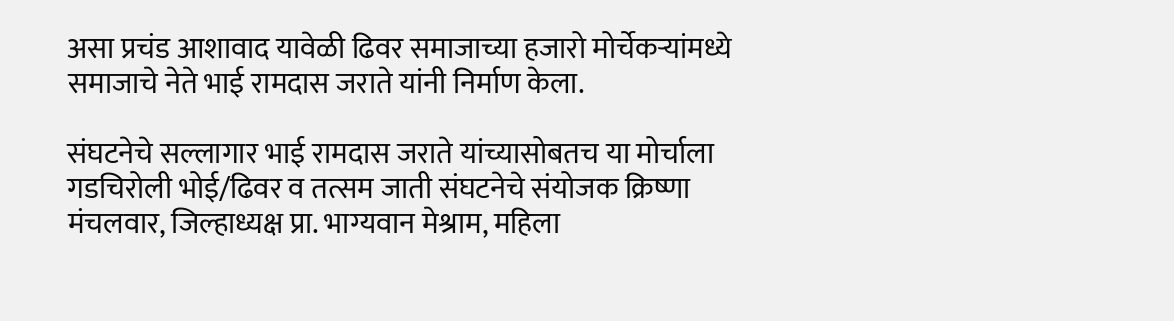असा प्रचंड आशावाद यावेळी ढिवर समाजाच्या हजारो मोर्चेकऱ्यांमध्ये समाजाचे नेते भाई रामदास जराते यांनी निर्माण केला.

संघटनेचे सल्लागार भाई रामदास जराते यांच्यासोबतच या मोर्चाला गडचिरोली भोई/ढिवर व तत्सम जाती संघटनेचे संयोजक क्रिष्णा मंचलवार, जिल्हाध्यक्ष प्रा. भाग्यवान मेश्राम, महिला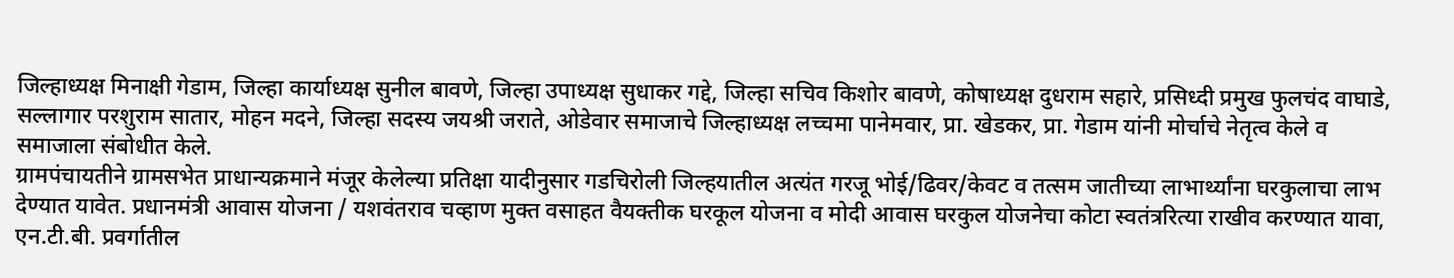जिल्हाध्यक्ष मिनाक्षी गेडाम, जिल्हा कार्याध्यक्ष सुनील बावणे, जिल्हा उपाध्यक्ष सुधाकर गद्दे, जिल्हा सचिव किशोर बावणे, कोषाध्यक्ष दुधराम सहारे, प्रसिध्दी प्रमुख फुलचंद वाघाडे, सल्लागार परशुराम सातार, मोहन मदने, जिल्हा सदस्य जयश्री जराते, ओडेवार समाजाचे जिल्हाध्यक्ष लच्चमा पानेमवार, प्रा. खेडकर, प्रा. गेडाम यांनी मोर्चाचे नेतृत्व केले व समाजाला संबोधीत केले.
ग्रामपंचायतीने ग्रामसभेत प्राधान्यक्रमाने मंजूर केलेल्या प्रतिक्षा यादीनुसार गडचिरोली जिल्हयातील अत्यंत गरजू भोई/ढिवर/केवट व तत्सम जातीच्या लाभार्थ्यांना घरकुलाचा लाभ देण्यात यावेत. प्रधानमंत्री आवास योजना / यशवंतराव चव्हाण मुक्त वसाहत वैयक्तीक घरकूल योजना व मोदी आवास घरकुल योजनेचा कोटा स्वतंत्ररित्या राखीव करण्यात यावा, एन.टी.बी. प्रवर्गातील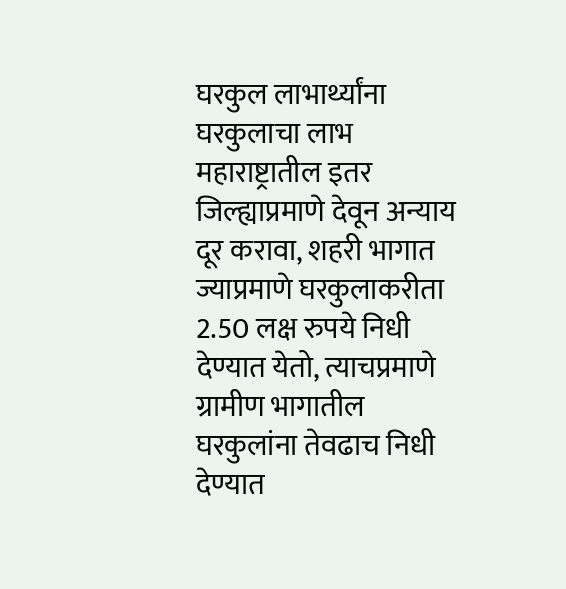घरकुल लाभार्थ्यांना घरकुलाचा लाभ महाराष्ट्रातील इतर जिल्ह्याप्रमाणे देवून अन्याय दूर करावा, शहरी भागात ज्याप्रमाणे घरकुलाकरीता 2.50 लक्ष रुपये निधी देण्यात येतो, त्याचप्रमाणे ग्रामीण भागातील घरकुलांना तेवढाच निधी देण्यात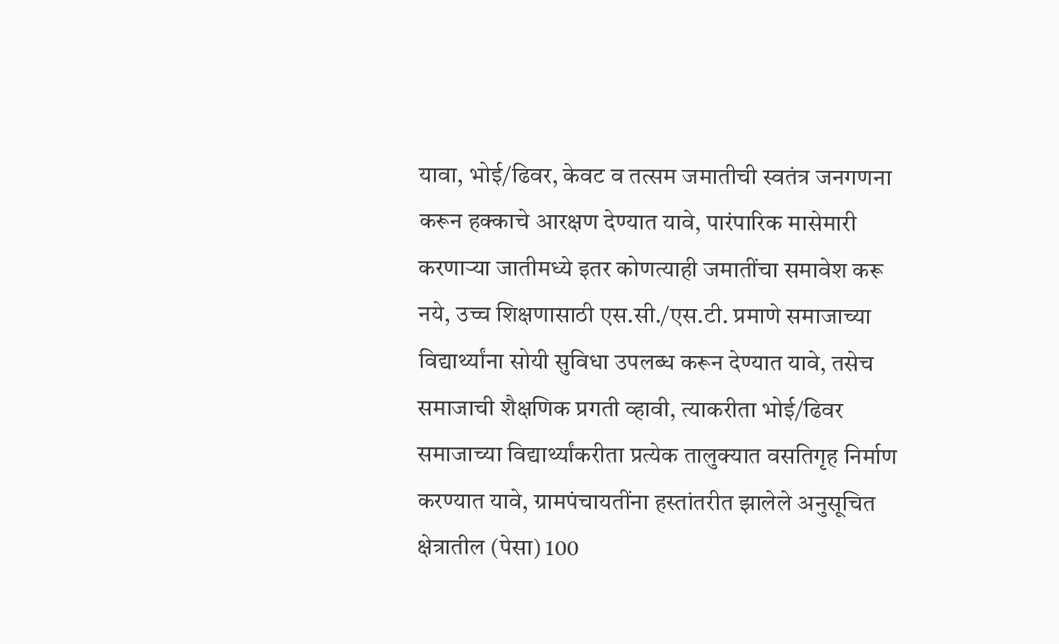यावा, भोई/ढिवर, केवट व तत्सम जमातीची स्वतंत्र जनगणना करून हक्काचे आरक्षण देण्यात यावे, पारंपारिक मासेमारी करणाऱ्या जातीमध्ये इतर कोणत्याही जमातींचा समावेश करू नये, उच्च शिक्षणासाठी एस.सी./एस.टी. प्रमाणे समाजाच्या विद्यार्थ्यांना सोयी सुविधा उपलब्ध करून देण्यात यावे, तसेच समाजाची शैक्षणिक प्रगती व्हावी, त्याकरीता भोई/ढिवर समाजाच्या विद्यार्थ्यांकरीता प्रत्येक तालुक्यात वसतिगृह निर्माण करण्यात यावे, ग्रामपंचायतींना हस्तांतरीत झालेले अनुसूचित क्षेत्रातील (पेसा) 100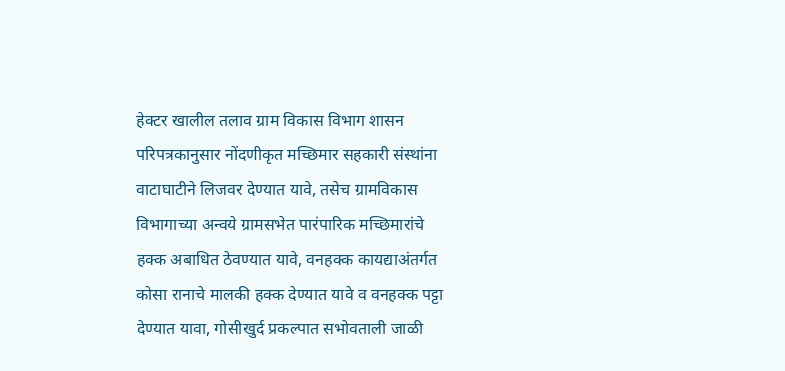हेक्टर खालील तलाव ग्राम विकास विभाग शासन परिपत्रकानुसार नोंदणीकृत मच्छिमार सहकारी संस्थांना वाटाघाटीने लिजवर देण्यात यावे, तसेच ग्रामविकास विभागाच्या अन्वये ग्रामसभेत पारंपारिक मच्छिमारांचे हक्क अबाधित ठेवण्यात यावे, वनहक्क कायद्याअंतर्गत कोसा रानाचे मालकी हक्क देण्यात यावे व वनहक्क पट्टा देण्यात यावा, गोसीखुर्द प्रकल्पात सभोवताली जाळी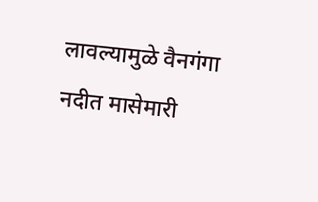लावल्यामुळे वैनगंगा नदीत मासेमारी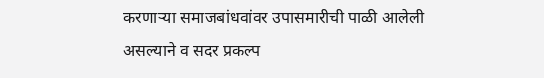करणाऱ्या समाजबांधवांवर उपासमारीची पाळी आलेली असल्याने व सदर प्रकल्प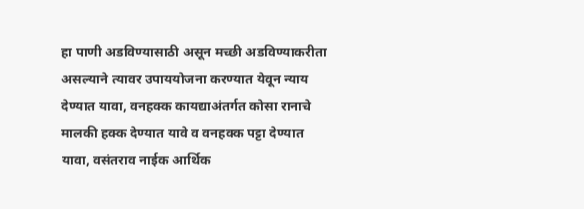हा पाणी अडविण्यासाठी असून मच्छी अडविण्याकरीता असल्याने त्यावर उपाययोजना करण्यात येवून न्याय देण्यात यावा, वनहक्क कायद्याअंतर्गत कोसा रानाचे मालकी हक्क देण्यात यावे व वनहक्क पट्टा देण्यात यावा, वसंतराव नाईक आर्थिक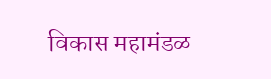विकास महामंडळ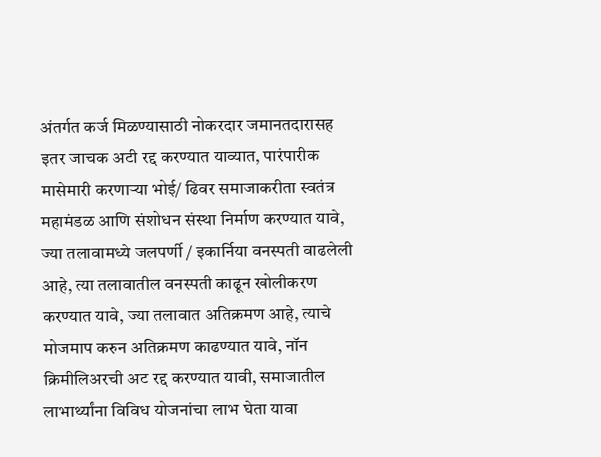अंतर्गत कर्ज मिळण्यासाठी नोकरदार जमानतदारासह इतर जाचक अटी रद्द करण्यात याव्यात, पारंपारीक मासेमारी करणाऱ्या भोई/ ढिवर समाजाकरीता स्वतंत्र महामंडळ आणि संशोधन संस्था निर्माण करण्यात यावे, ज्या तलावामध्ये जलपर्णी / इकार्निया वनस्पती वाढलेली आहे, त्या तलावातील वनस्पती काढून खोलीकरण करण्यात यावे, ज्या तलावात अतिक्रमण आहे, त्याचे मोजमाप करुन अतिक्रमण काढण्यात यावे, नॉन क्रिमीलिअरची अट रद्द करण्यात यावी, समाजातील लाभार्थ्यांना विविध योजनांचा लाभ घेता यावा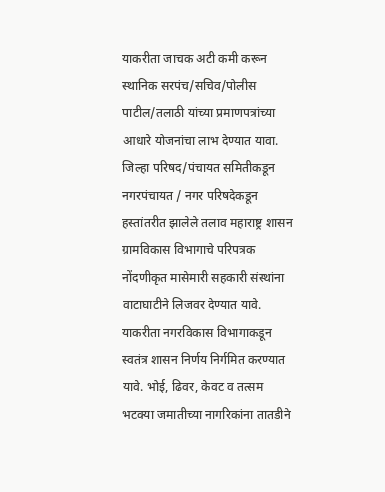याकरीता जाचक अटी कमी करून स्थानिक सरपंच/सचिव/पोलीस पाटील/तलाठी यांच्या प्रमाणपत्रांच्या आधारे योजनांचा लाभ देण्यात यावा. जिल्हा परिषद/पंचायत समितीकडून नगरपंचायत / नगर परिषदेकडून हस्तांतरीत झालेले तलाव महाराष्ट्र शासन ग्रामविकास विभागाचे परिपत्रक नोंदणीकृत मासेमारी सहकारी संस्थांना वाटाघाटीने लिजवर देण्यात यावे. याकरीता नगरविकास विभागाकडून स्वतंत्र शासन निर्णय निर्गमित करण्यात यावे. भोई, ढिवर, केवट व तत्सम भटक्या जमातीच्या नागरिकांना तातडीने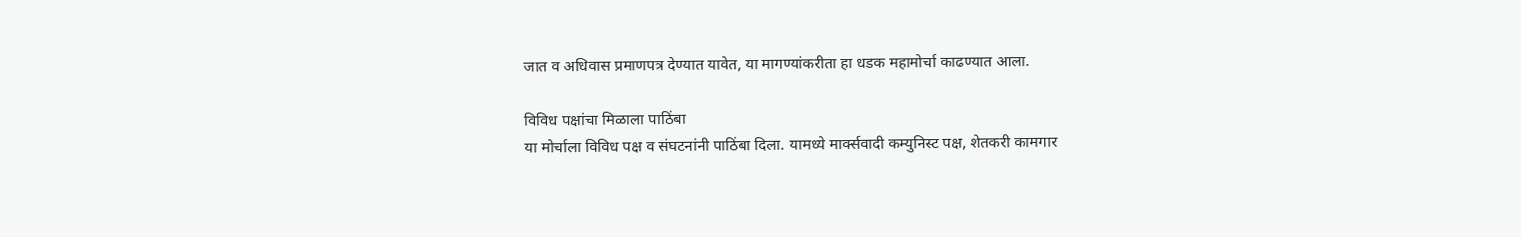जात व अधिवास प्रमाणपत्र देण्यात यावेत, या मागण्यांकरीता हा धडक महामोर्चा काढण्यात आला.

विविध पक्षांचा मिळाला पाठिंबा
या मोर्चाला विविध पक्ष व संघटनांनी पाठिंबा दिला. यामध्ये मार्क्सवादी कम्युनिस्ट पक्ष, शेतकरी कामगार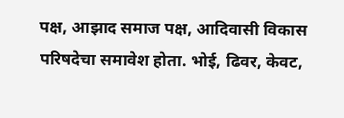पक्ष, आझाद समाज पक्ष, आदिवासी विकास परिषदेचा समावेश होता. भोई, ढिवर, केवट,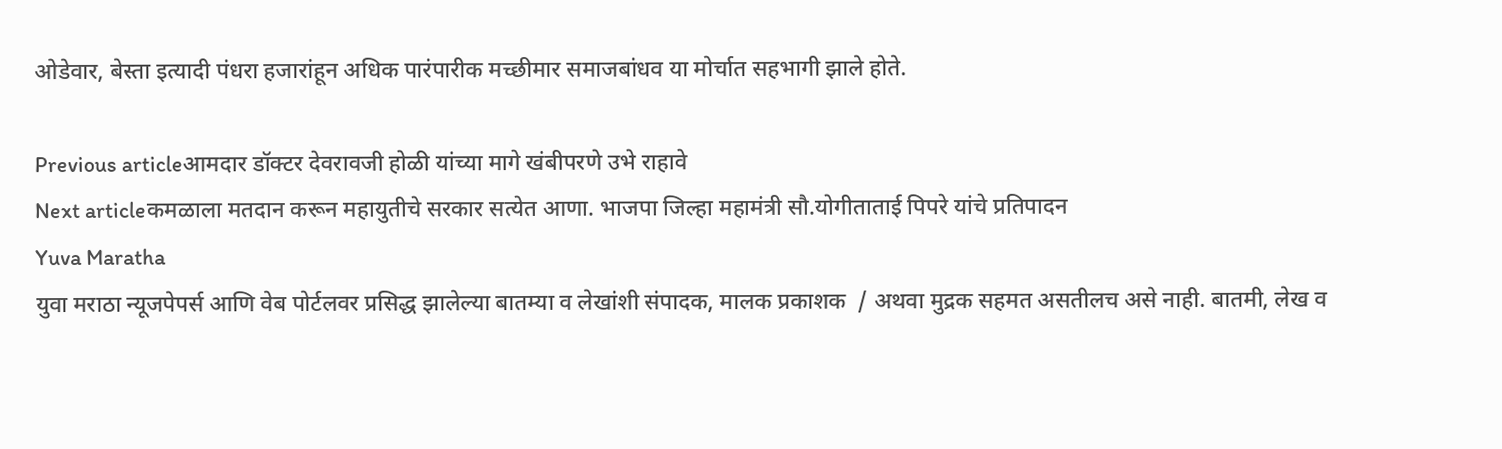ओडेवार, बेस्ता इत्यादी पंधरा हजारांहून अधिक पारंपारीक मच्छीमार समाजबांधव या मोर्चात सहभागी झाले होते.

Previous articleआमदार डॉक्टर देवरावजी होळी यांच्या मागे खंबीपरणे उभे राहावे
Next articleकमळाला मतदान करून महायुतीचे सरकार सत्येत आणा. भाजपा जिल्हा महामंत्री सौ.योगीताताई पिपरे यांचे प्रतिपादन
Yuva Maratha
युवा मराठा न्यूजपेपर्स आणि वेब पोर्टलवर प्रसिद्ध झालेल्या बातम्या व लेखांशी संपादक, मालक प्रकाशक  / अथवा मुद्रक सहमत असतीलच असे नाही. बातमी, लेख व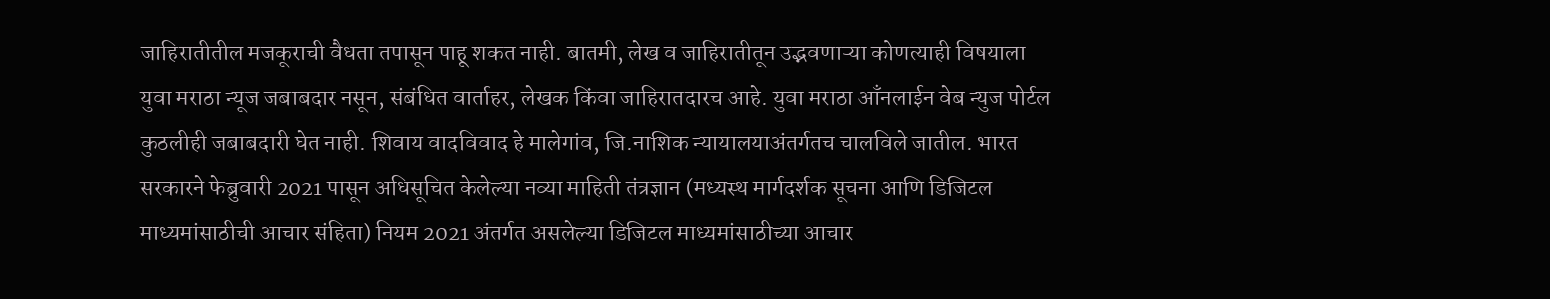जाहिरातीतील मजकूराची वैधता तपासून पाहू शकत नाही. बातमी, लेख व जाहिरातीतून उद्भवणाऱ्या कोणत्याही विषयाला युवा मराठा न्यूज जबाबदार नसून, संबंधित वार्ताहर, लेखक किंवा जाहिरातदारच आहे. युवा मराठा आँनलाईन वेब न्युज पोर्टल कुठलीही जबाबदारी घेत नाही. शिवाय वादविवाद हे मालेगांव, जि.नाशिक न्यायालयाअंतर्गतच चालविले जातील. भारत सरकारने फेब्रुवारी 2021 पासून अधिसूचित केलेल्या नव्या माहिती तंत्रज्ञान (मध्यस्थ मार्गदर्शक सूचना आणि डिजिटल माध्यमांसाठीची आचार संहिता) नियम 2021 अंतर्गत असलेल्या डिजिटल माध्यमांसाठीच्या आचार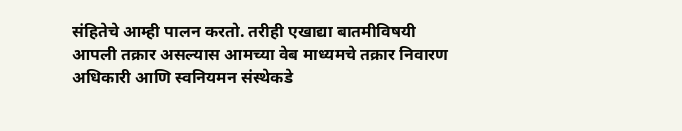संहितेचे आम्ही पालन करतो. तरीही एखाद्या बातमीविषयी आपली तक्रार असल्यास आमच्या वेब माध्यमचे तक्रार निवारण अधिकारी आणि स्वनियमन संस्थेकडे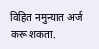विहित नमुन्यात अर्ज करू शकता.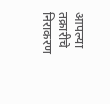आपल्या तक्रारीचे निराकरण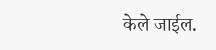केले जाईल.